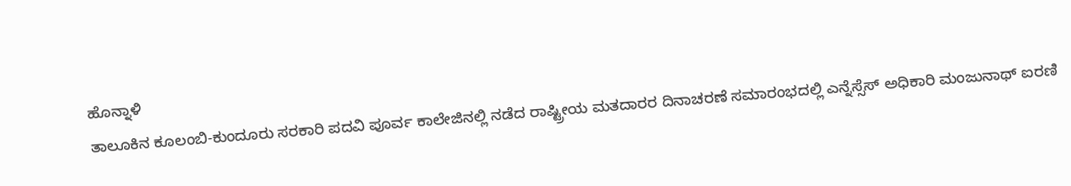ಹೊನ್ನಾಳಿ
ತಾಲೂಕಿನ ಕೂಲಂಬಿ-ಕುಂದೂರು ಸರಕಾರಿ ಪದವಿ ಪೂರ್ವ ಕಾಲೇಜಿನಲ್ಲಿ ನಡೆದ ರಾಷ್ಟ್ರೀಯ ಮತದಾರರ ದಿನಾಚರಣೆ ಸಮಾರಂಭದಲ್ಲಿ ಎನ್ನೆಸ್ಸೆಸ್ ಅಧಿಕಾರಿ ಮಂಜುನಾಥ್ ಐರಣಿ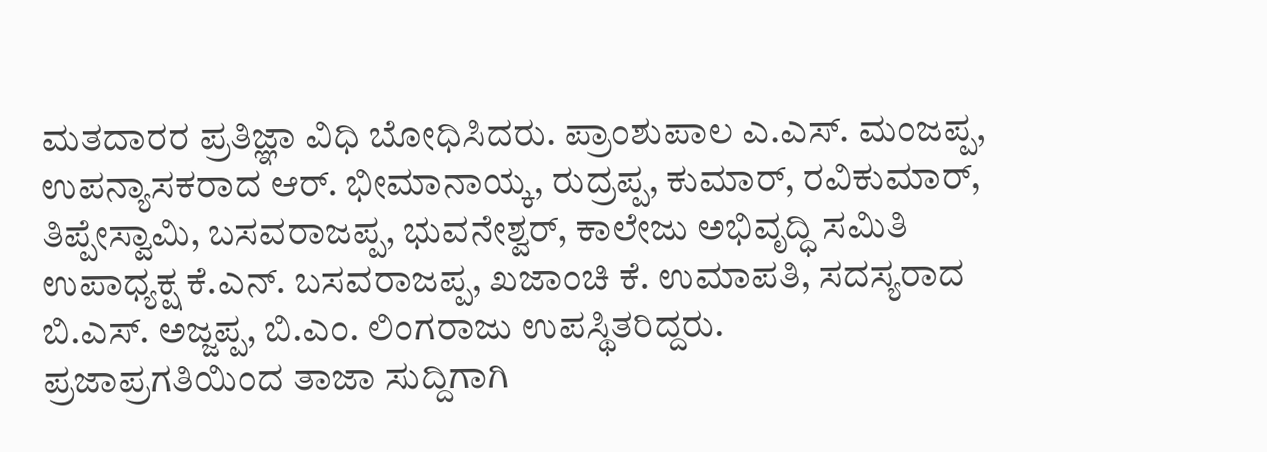ಮತದಾರರ ಪ್ರತಿಜ್ಞಾ ವಿಧಿ ಬೋಧಿಸಿದರು. ಪ್ರಾಂಶುಪಾಲ ಎ.ಎಸ್. ಮಂಜಪ್ಪ, ಉಪನ್ಯಾಸಕರಾದ ಆರ್. ಭೀಮಾನಾಯ್ಕ, ರುದ್ರಪ್ಪ, ಕುಮಾರ್, ರವಿಕುಮಾರ್, ತಿಪ್ಪೇಸ್ವಾಮಿ, ಬಸವರಾಜಪ್ಪ, ಭುವನೇಶ್ವರ್, ಕಾಲೇಜು ಅಭಿವೃದ್ಧಿ ಸಮಿತಿ ಉಪಾಧ್ಯಕ್ಷ ಕೆ.ಎನ್. ಬಸವರಾಜಪ್ಪ, ಖಜಾಂಚಿ ಕೆ. ಉಮಾಪತಿ, ಸದಸ್ಯರಾದ ಬಿ.ಎಸ್. ಅಜ್ಜಪ್ಪ, ಬಿ.ಎಂ. ಲಿಂಗರಾಜು ಉಪಸ್ಥಿತರಿದ್ದರು.
ಪ್ರಜಾಪ್ರಗತಿಯಿಂದ ತಾಜಾ ಸುದ್ದಿಗಾಗಿ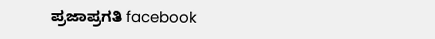ಪ್ರಜಾಪ್ರಗತಿ facebook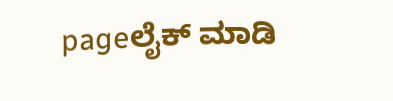pageಲೈಕ್ ಮಾಡಿ